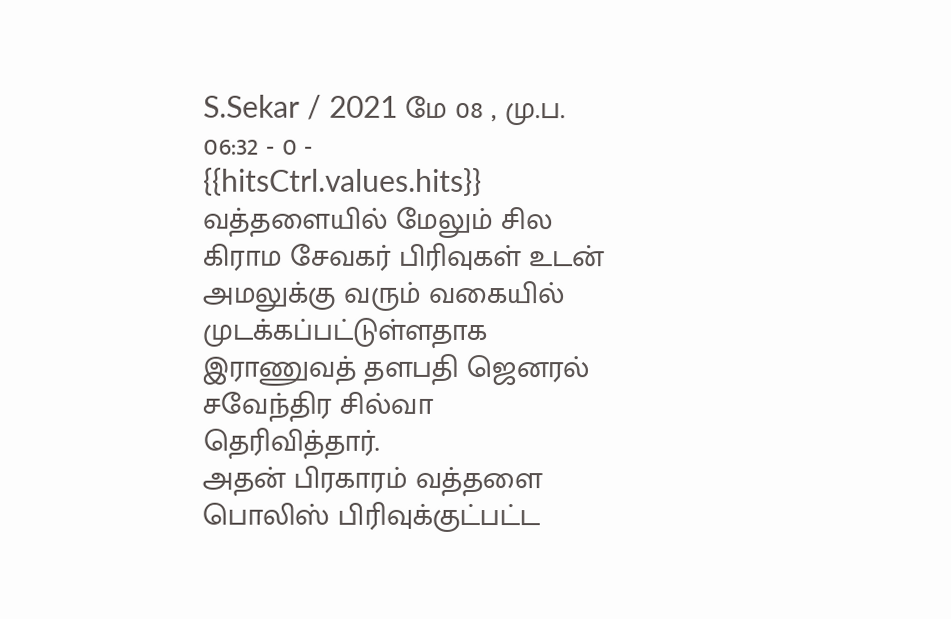S.Sekar / 2021 மே 08 , மு.ப. 06:32 - 0 - {{hitsCtrl.values.hits}}
வத்தளையில் மேலும் சில கிராம சேவகர் பிரிவுகள் உடன் அமலுக்கு வரும் வகையில் முடக்கப்பட்டுள்ளதாக இராணுவத் தளபதி ஜெனரல் சவேந்திர சில்வா தெரிவித்தார்.
அதன் பிரகாரம் வத்தளை பொலிஸ் பிரிவுக்குட்பட்ட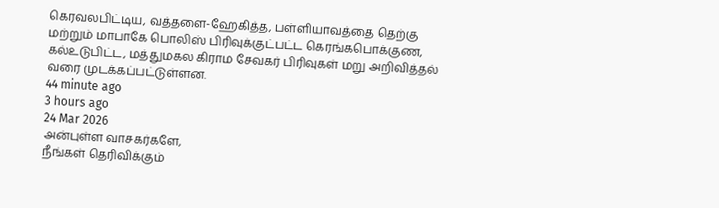கெரவலபிட்டிய, வத்தளை-ஹேகித்த, பள்ளியாவத்தை தெற்கு மற்றும் மாபாகே பொலிஸ் பிரிவுக்குட்பட்ட கெரங்கபொக்குண, கல்உடுபிட்ட, மத்துமகல கிராம சேவகர் பிரிவுகள் மறு அறிவித்தல் வரை முடக்கப்பட்டுள்ளன.
44 minute ago
3 hours ago
24 Mar 2026
அன்புள்ள வாசகர்களே,
நீங்கள் தெரிவிக்கும்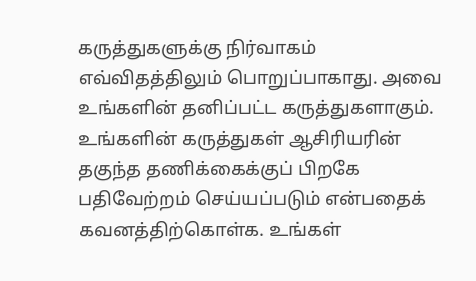கருத்துகளுக்கு நிர்வாகம் எவ்விதத்திலும் பொறுப்பாகாது. அவை உங்களின் தனிப்பட்ட கருத்துகளாகும். உங்களின் கருத்துகள் ஆசிரியரின் தகுந்த தணிக்கைக்குப் பிறகே பதிவேற்றம் செய்யப்படும் என்பதைக் கவனத்திற்கொள்க. உங்கள்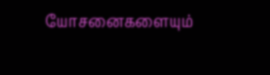யோசனைகளையும்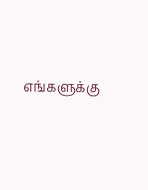எங்களுக்கு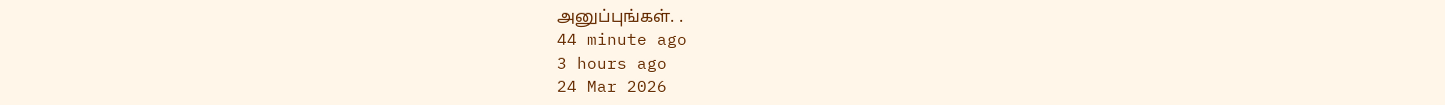அனுப்புங்கள். .
44 minute ago
3 hours ago
24 Mar 2026